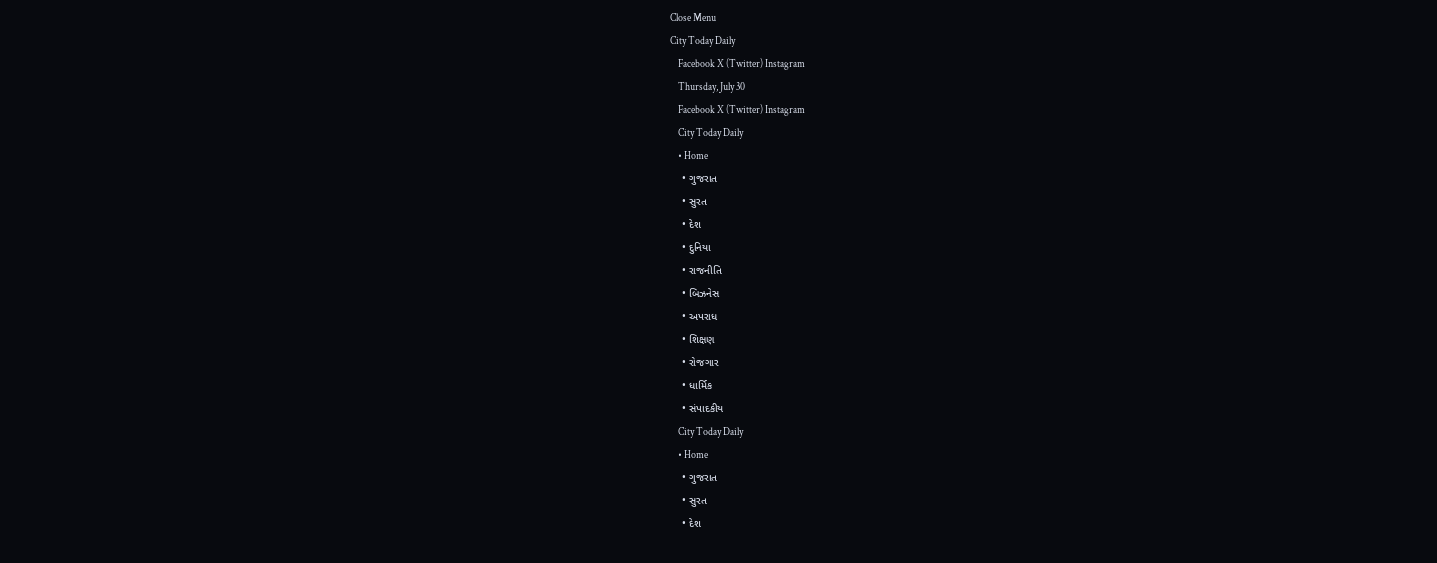Close Menu
City Today Daily
    Facebook X (Twitter) Instagram
    Thursday, July 30
    Facebook X (Twitter) Instagram
    City Today Daily
    • Home
    • ગુજરાત
    • સુરત
    • દેશ
    • દુનિયા
    • રાજનીતિ
    • બિઝનેસ
    • અપરાધ
    • શિક્ષણ
    • રોજગાર
    • ધાર્મિક
    • સંપાદકીય
    City Today Daily
    • Home
    • ગુજરાત
    • સુરત
    • દેશ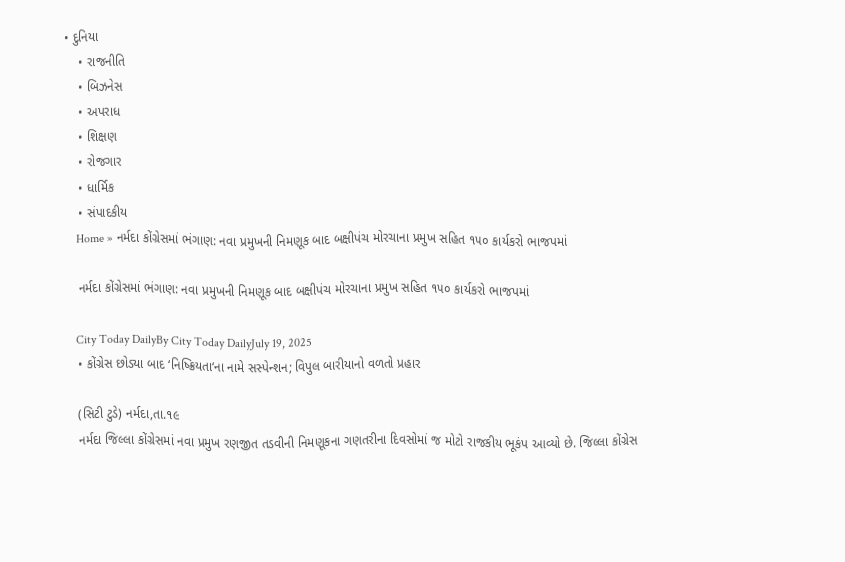• દુનિયા
    • રાજનીતિ
    • બિઝનેસ
    • અપરાધ
    • શિક્ષણ
    • રોજગાર
    • ધાર્મિક
    • સંપાદકીય
    Home » નર્મદા કોંગ્રેસમાં ભંગાણ: નવા પ્રમુખની નિમણૂક બાદ બક્ષીપંચ મોરચાના પ્રમુખ સહિત ૧૫૦ કાર્યકરો ભાજપમાં

    નર્મદા કોંગ્રેસમાં ભંગાણ: નવા પ્રમુખની નિમણૂક બાદ બક્ષીપંચ મોરચાના પ્રમુખ સહિત ૧૫૦ કાર્યકરો ભાજપમાં

    City Today DailyBy City Today DailyJuly 19, 2025
    • કોંગ્રેસ છોડ્યા બાદ ‘નિષ્ક્રિયતા‘ના નામે સસ્પેન્શન; વિપુલ બારીયાનો વળતો પ્રહાર

    (સિટી ટુડે) નર્મદા,તા.૧૯
    નર્મદા જિલ્લા કોંગ્રેસમાં નવા પ્રમુખ રણજીત તડવીની નિમણૂકના ગણતરીના દિવસોમાં જ મોટો રાજકીય ભૂકંપ આવ્યો છે. જિલ્લા કોંગ્રેસ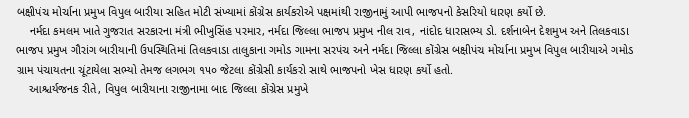બક્ષીપંચ મોર્ચાના પ્રમુખ વિપુલ બારીયા સહિત મોટી સંખ્યામાં કોંગ્રેસ કાર્યકરોએ પક્ષમાંથી રાજીનામું આપી ભાજપનો કેસરિયો ધારણ કર્યો છે.
    નર્મદા કમલમ ખાતે ગુજરાત સરકારના મંત્રી ભીખુસિંહ પરમાર, નર્મદા જિલ્લા ભાજપ પ્રમુખ નીલ રાવ, નાંદોદ ધારાસભ્ય ડો. દર્શનાબેન દેશમુખ અને તિલકવાડા ભાજપ પ્રમુખ ગૌરાંગ બારીયાની ઉપસ્થિતિમાં તિલકવાડા તાલુકાના ગમોડ ગામના સરપંચ અને નર્મદા જિલ્લા કોંગ્રેસ બક્ષીપંચ મોર્ચાના પ્રમુખ વિપુલ બારીયાએ ગમોડ ગ્રામ પંચાયતના ચૂંટાયેલા સભ્યો તેમજ લગભગ ૧૫૦ જેટલા કોંગ્રેસી કાર્યકરો સાથે ભાજપનો ખેસ ધારણ કર્યો હતો.
    આશ્ચર્યજનક રીતે, વિપુલ બારીયાના રાજીનામા બાદ જિલ્લા કોંગ્રેસ પ્રમુખે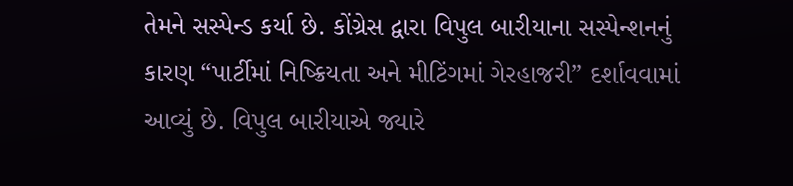તેમને સસ્પેન્ડ કર્યા છે. કોંગ્રેસ દ્વારા વિપુલ બારીયાના સસ્પેન્શનનું કારણ “પાર્ટીમાં નિષ્ક્રિયતા અને મીટિંગમાં ગેરહાજરી” દર્શાવવામાં આવ્યું છે. વિપુલ બારીયાએ જ્યારે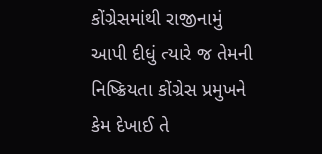કોંગ્રેસમાંથી રાજીનામું આપી દીધું ત્યારે જ તેમની નિષ્ક્રિયતા કોંગ્રેસ પ્રમુખને કેમ દેખાઈ તે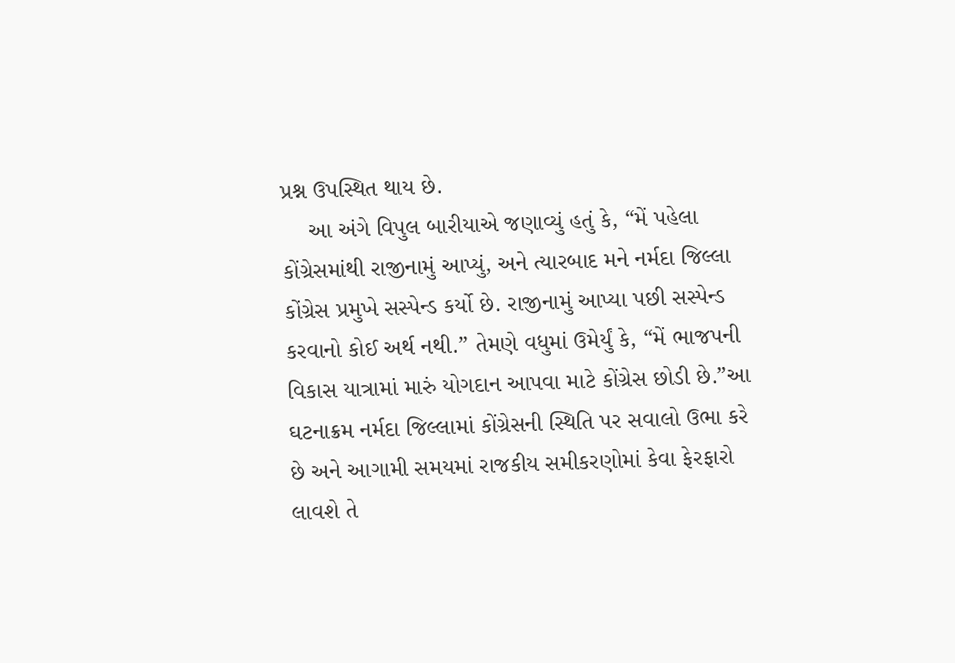પ્રશ્ન ઉપસ્થિત થાય છે.
    આ અંગે વિપુલ બારીયાએ જણાવ્યું હતું કે, “મેં પહેલા કોંગ્રેસમાંથી રાજીનામું આપ્યું, અને ત્યારબાદ મને નર્મદા જિલ્લા કોંગ્રેસ પ્રમુખે સસ્પેન્ડ કર્યો છે. રાજીનામું આપ્યા પછી સસ્પેન્ડ કરવાનો કોઈ અર્થ નથી.” તેમણે વધુમાં ઉમેર્યું કે, “મેં ભાજપની વિકાસ યાત્રામાં મારું યોગદાન આપવા માટે કોંગ્રેસ છોડી છે.”આ ઘટનાક્રમ નર્મદા જિલ્લામાં કોંગ્રેસની સ્થિતિ પર સવાલો ઉભા કરે છે અને આગામી સમયમાં રાજકીય સમીકરણોમાં કેવા ફેરફારો લાવશે તે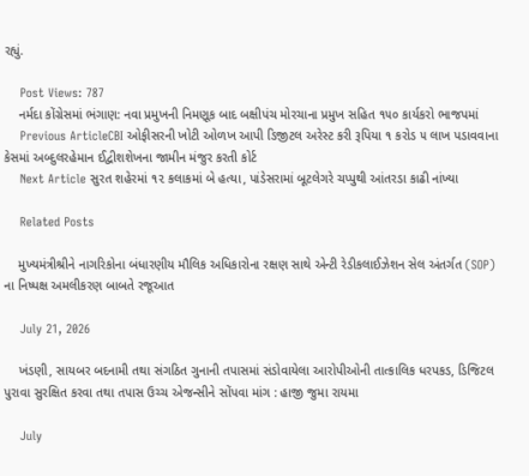રહ્યું.

    Post Views: 787
    નર્મદા કોંગ્રેસમાં ભંગાણ: નવા પ્રમુખની નિમણૂક બાદ બક્ષીપંચ મોરચાના પ્રમુખ સહિત ૧૫૦ કાર્યકરો ભાજપમાં
    Previous ArticleCBI ઓફીસરની ખોટી ઓળખ આપી ડિજીટલ અરેસ્ટ કરી રૂપિયા ૧ કરોડ ૫ લાખ પડાવવાના કેસમાં અબ્દુલરહેમાન ઈદ્વીશશેખના જામીન મંજુર કરતી કોર્ટ
    Next Article સુરત શહેરમાં ૧૨ કલાકમાં બે હત્યા, પાંડેસરામાં બૂટલેગરે ચપ્પુથી આંતરડા કાઢી નાંખ્યા

    Related Posts

    મુખ્યમંત્રીશ્રીને નાગરિકોના બંધારણીય મૌલિક અધિકારોના રક્ષણ સાથે એન્ટી રેડીકલાઈઝેશન સેલ અંતર્ગત (SOP) ના નિષ્પક્ષ અમલીકરણ બાબતે રજૂઆત

    July 21, 2026

    ખંડણી, સાયબર બદનામી તથા સંગઠિત ગુનાની તપાસમાં સંડોવાયેલા આરોપીઓની તાત્કાલિક ધરપકડ, ડિજિટલ પુરાવા સુરક્ષિત કરવા તથા તપાસ ઉચ્ચ એજન્સીને સોંપવા માંગ : હાજી જુમા રાયમા

    July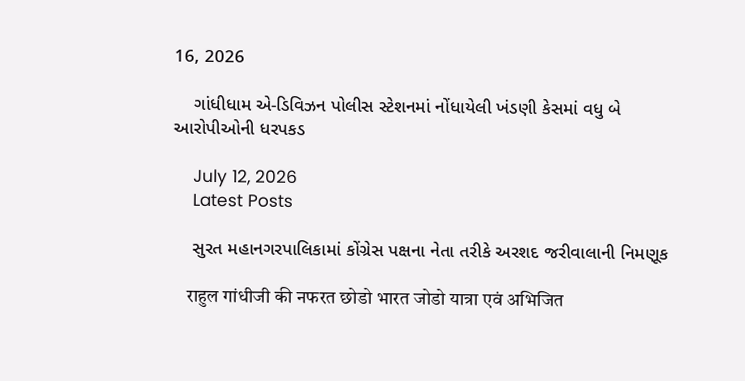16, 2026

    ગાંધીધામ એ-ડિવિઝન પોલીસ સ્ટેશનમાં નોંધાયેલી ખંડણી કેસમાં વધુ બે આરોપીઓની ધરપકડ

    July 12, 2026
    Latest Posts

    સુરત મહાનગરપાલિકામાં કોંગ્રેસ પક્ષના નેતા તરીકે અરશદ જરીવાલાની નિમણૂક

    राहुल गांधीजी की नफरत छोडो भारत जोडो यात्रा एवं अभिजित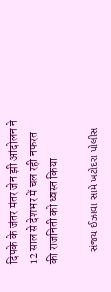दिपके के जंतर मंतर जेन झी आंदोलन ने 12 साल से देशभर में चल रही नफरत की राजनिती को ध्वस्त किया

    સંજય ઈઝાવા સામે ખટોદરા પોલીસ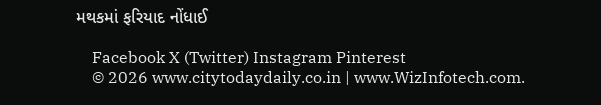મથકમાં ફરિયાદ નોંધાઈ

    Facebook X (Twitter) Instagram Pinterest
    © 2026 www.citytodaydaily.co.in | www.WizInfotech.com.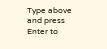Type above and press Enter to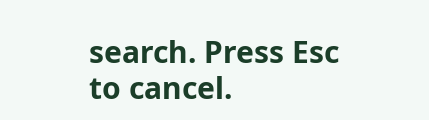search. Press Esc to cancel.